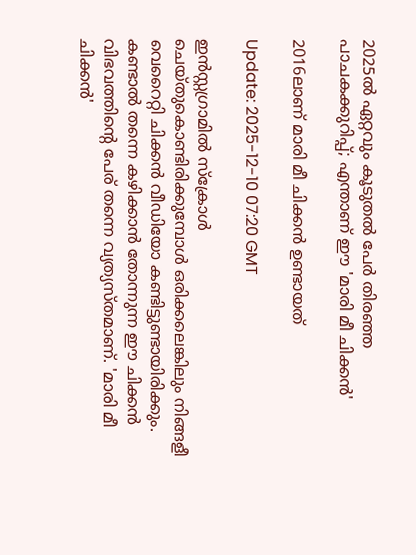2025ൽ ഏറ്റവും കൂടുതൽ പേര്‍ തിരഞ്ഞ പാചകക്കുറിപ്പ്; എന്താണ് ഈ 'മാരി മീ ചിക്കൻ'

2016ലാണ് മാരി മീ ചിക്കൻ ഉണ്ടായത്

Update: 2025-12-10 07:20 GMT

ഇൻസ്റ്റഗ്രാമിൽ സ്ക്രോൾ ചെയ്തുകൊണ്ടിരിക്കുമ്പോൾ ഒരിക്കലെങ്കിലും നിങ്ങളീ വെറൈറ്റി ചിക്കൻ വീഡിയോ കണ്ടിട്ടുണ്ടായിരിക്കും. കണ്ടാൽ തന്നെ കഴിക്കാൻ തോന്നുന്ന ഈ ചിക്കൻ വിഭവത്തിന്‍റെ പേര് തന്നെ വ്യത്യസ്തമാണ്. 'മാരി മീ ചിക്കൻ'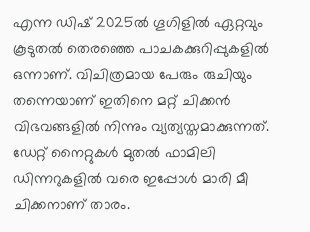എന്ന ഡിഷ് 2025ൽ ഗൂഗിളിൽ ഏറ്റവും കൂടുതൽ തെരഞ്ഞെ പാചകക്കുറിപ്പുകളിൽ ഒന്നാണ്. വിചിത്രമായ പേരും രുചിയും തന്നെയാണ് ഇതിനെ മറ്റ് ചിക്കൻ വിഭവങ്ങളിൽ നിന്നും വ്യത്യസ്തമാക്കുന്നത്. ഡേറ്റ് നൈറ്റുകൾ മുതൽ ഫാമിലി ഡിന്നറുകളിൽ വരെ ഇപ്പോൾ മാരി മീ ചിക്കനാണ് താരം.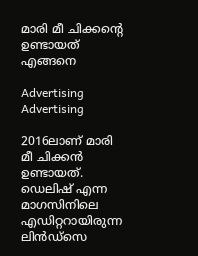മാരി മീ ചിക്കന്‍റെ ഉണ്ടായത് എങ്ങനെ

Advertising
Advertising

2016ലാണ് മാരി മീ ചിക്കൻ ഉണ്ടായത്. ഡെലിഷ് എന്ന മാഗസിനിലെ എഡിറ്ററായിരുന്ന ലിൻഡ്സെ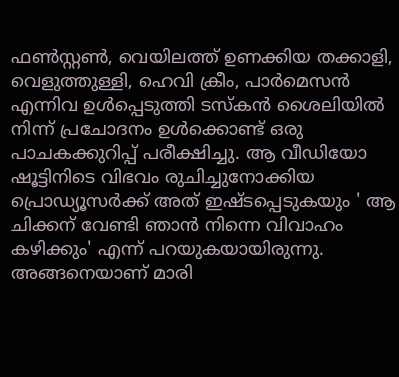ഫൺസ്റ്റൺ, വെയിലത്ത് ഉണക്കിയ തക്കാളി, വെളുത്തുള്ളി, ഹെവി ക്രീം, പാർമെസൻ എന്നിവ ഉൾപ്പെടുത്തി ടസ്കൻ ശൈലിയിൽ നിന്ന് പ്രചോദനം ഉൾക്കൊണ്ട് ഒരു പാചകക്കുറിപ്പ് പരീക്ഷിച്ചു. ആ വീഡിയോ ഷൂട്ടിനിടെ വിഭവം രുചിച്ചുനോക്കിയ പ്രൊഡ്യൂസര്‍ക്ക് അത് ഇഷ്ടപ്പെടുകയും ' ആ ചിക്കന് വേണ്ടി ഞാൻ നിന്നെ വിവാഹം കഴിക്കും' എന്ന് പറയുകയായിരുന്നു. അങ്ങനെയാണ് മാരി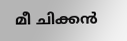മീ ചിക്കൻ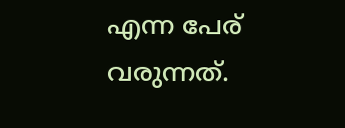എന്ന പേര് വരുന്നത്.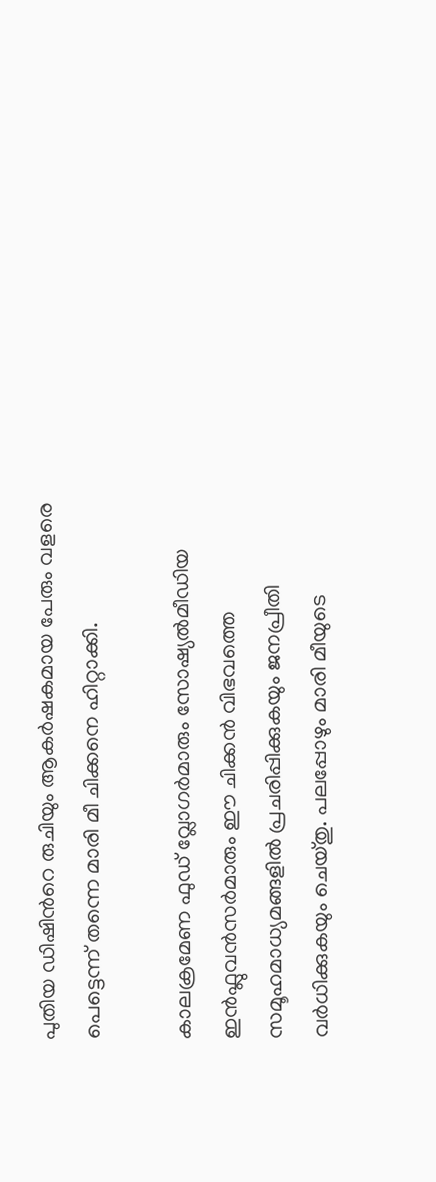പുതിയ ഡിഷിന്‍റെ രുചിയും ആകര്‍ഷകമായ പേരും വളരെ പെട്ടെന്ന് തന്നെ മാരി മീ ചിക്കനെ ഹിറ്റാക്കി.

കാലക്രമേണ ഫുഡ് വ്ലോഗര്‍മാരും സോഷ്യൽമീഡിയ ഇൻഫ്ലുവൻസര്‍മാരും ഈ ചിക്കൻ വിഭവത്തെ സമൂഹമാധ്യമങ്ങളിൽ പ്രചരിപ്പിക്കുകയും ജനപ്രീതി വര്‍ധിക്കുകയും ചെയ്തു. പലപ്പോഴും മാരി മീയുടെ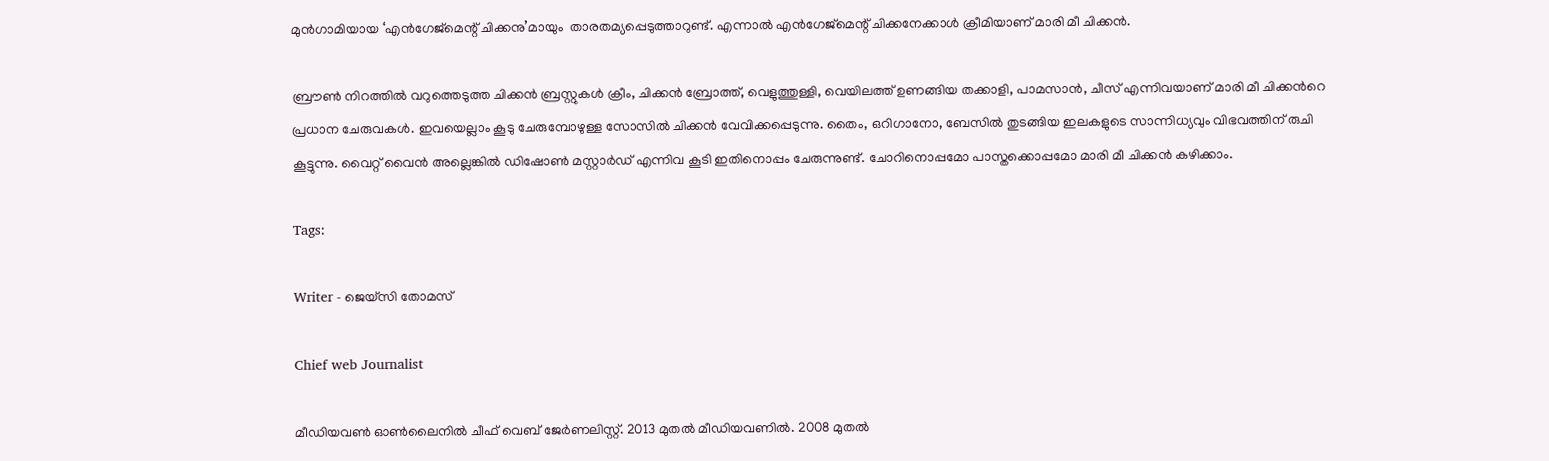മുന്‍ഗാമിയായ ‘എന്‍ഗേജ്‌മെന്റ് ചിക്കനു’മായും  താരതമ്യപ്പെടുത്താറുണ്ട്‌. എന്നാല്‍ എന്‍ഗേജ്‌മെന്റ് ചിക്കനേക്കാള്‍ ക്രീമിയാണ് മാരി മീ ചിക്കൻ.

ബ്രൗണ്‍ നിറത്തില്‍ വറുത്തെടുത്ത ചിക്കന്‍ ബ്രസ്റ്റുകള്‍ ക്രീം, ചിക്കന്‍ ബ്രോത്ത്, വെളുത്തുള്ളി, വെയിലത്ത് ഉണങ്ങിയ തക്കാളി, പാമസാന്‍, ചീസ് എന്നിവയാണ് മാരി മീ ചിക്കന്‍റെ പ്രധാന ചേരുവകൾ. ഇവയെല്ലാം കൂടു ചേരുമ്പോഴുള്ള സോസിൽ ചിക്കൻ വേവിക്കപ്പെടുന്നു. തൈം, ഒറിഗാനോ, ബേസിൽ തുടങ്ങിയ ഇലകളുടെ സാന്നിധ്യവും വിഭവത്തിന് രുചി കൂട്ടുന്നു. വൈറ്റ് വൈന്‍ അല്ലെങ്കില്‍ ഡിഷോണ്‍ മസ്റ്റാര്‍ഡ് എന്നിവ കൂടി ഇതിനൊപ്പം ചേരുന്നുണ്ട്. ചോറിനൊപ്പമോ പാസ്തക്കൊപ്പമോ മാരി മീ ചിക്കൻ കഴിക്കാം.

Tags:

Writer - ജെയ്സി തോമസ്

Chief web Journalist

മീഡിയവൺ ഓൺലൈനിൽ ചീഫ് വെബ് ജേർണലിസ്റ്റ്. 2013 മുതൽ മീഡിയവണിൽ. 2008 മുതൽ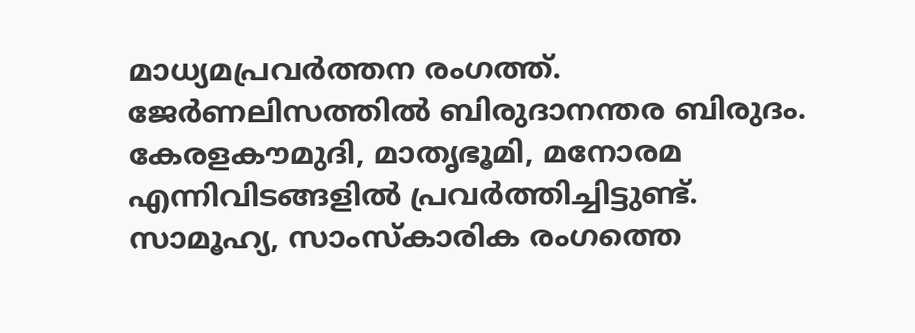മാധ്യമപ്രവർത്തന രംഗത്ത്. ജേർണലിസത്തിൽ ബിരുദാനന്തര ബിരുദം. കേരളകൗമുദി, മാതൃഭൂമി, മനോരമ എന്നിവിടങ്ങളിൽ പ്രവർത്തിച്ചിട്ടുണ്ട്. സാമൂഹ്യ, സാംസ്‌കാരിക രംഗത്തെ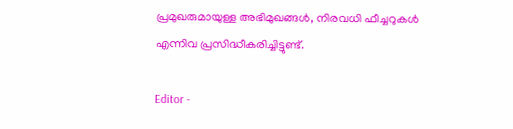പ്രമുഖരുമായുള്ള അഭിമുഖങ്ങൾ, നിരവധി ഫീച്ചറുകൾ എന്നിവ പ്രസിദ്ധീകരിച്ചിട്ടുണ്ട്.

Editor -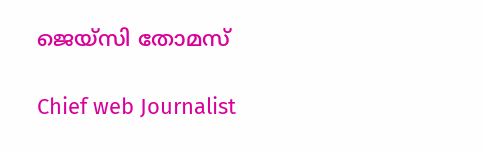ജെയ്സി തോമസ്

Chief web Journalist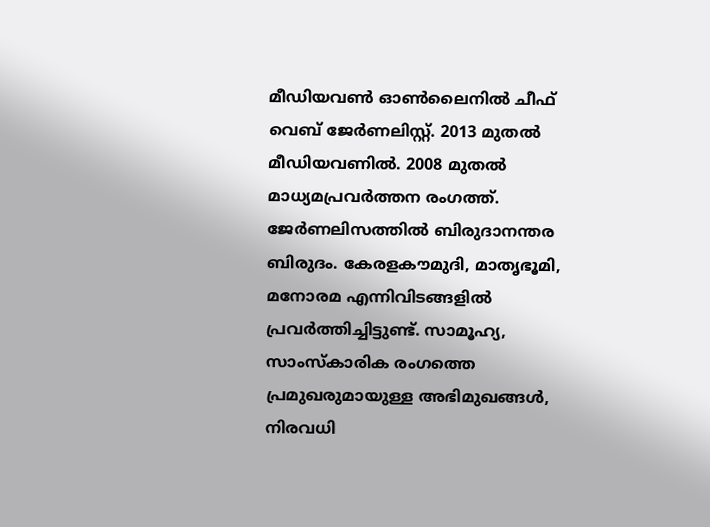മീഡിയവൺ ഓൺലൈനിൽ ചീഫ് വെബ് ജേർണലിസ്റ്റ്. 2013 മുതൽ മീഡിയവണിൽ. 2008 മുതൽ മാധ്യമപ്രവർത്തന രംഗത്ത്. ജേർണലിസത്തിൽ ബിരുദാനന്തര ബിരുദം. കേരളകൗമുദി, മാതൃഭൂമി, മനോരമ എന്നിവിടങ്ങളിൽ പ്രവർത്തിച്ചിട്ടുണ്ട്. സാമൂഹ്യ, സാംസ്‌കാരിക രംഗത്തെ പ്രമുഖരുമായുള്ള അഭിമുഖങ്ങൾ, നിരവധി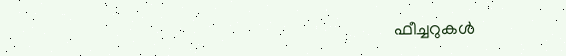ഫീച്ചറുകൾ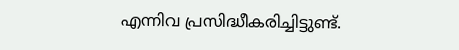എന്നിവ പ്രസിദ്ധീകരിച്ചിട്ടുണ്ട്.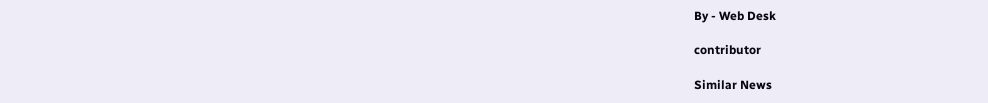By - Web Desk

contributor

Similar News